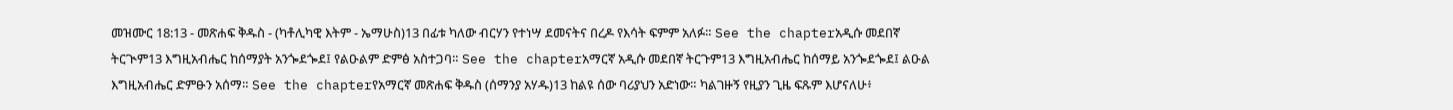መዝሙር 18:13 - መጽሐፍ ቅዱስ - (ካቶሊካዊ እትም - ኤማሁስ)13 በፊቱ ካለው ብርሃን የተነሣ ደመናትና በረዶ የእሳት ፍምም አለፉ። See the chapterአዲሱ መደበኛ ትርጒም13 እግዚአብሔር ከሰማያት አንጐደጐደ፤ የልዑልም ድምፅ አስተጋባ። See the chapterአማርኛ አዲሱ መደበኛ ትርጉም13 እግዚአብሔር ከሰማይ አንጐደጐደ፤ ልዑል እግዚአብሔር ድምፁን አሰማ። See the chapterየአማርኛ መጽሐፍ ቅዱስ (ሰማንያ አሃዱ)13 ከልዩ ሰው ባሪያህን አድነው። ካልገዙኝ የዚያን ጊዜ ፍጹም እሆናለሁ፥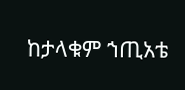ከታላቁም ኀጢአቴ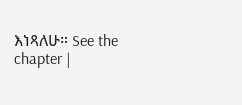እነጻለሁ። See the chapter |